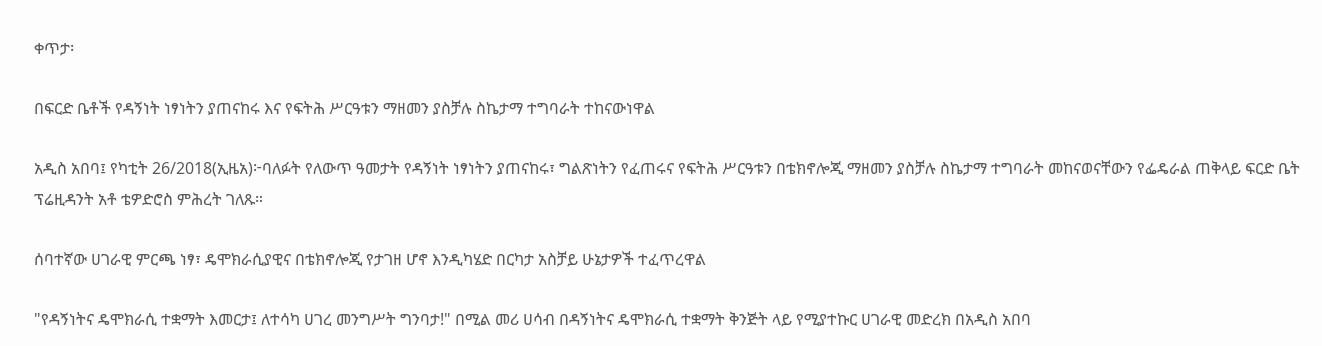ቀጥታ፡

በፍርድ ቤቶች የዳኝነት ነፃነትን ያጠናከሩ እና የፍትሕ ሥርዓቱን ማዘመን ያስቻሉ ስኬታማ ተግባራት ተከናውነዋል

አዲስ አበባ፤ የካቲት 26/2018(ኢዜአ)፦ባለፉት የለውጥ ዓመታት የዳኝነት ነፃነትን ያጠናከሩ፣ ግልጽነትን የፈጠሩና የፍትሕ ሥርዓቱን በቴክኖሎጂ ማዘመን ያስቻሉ ስኬታማ ተግባራት መከናወናቸውን የፌዴራል ጠቅላይ ፍርድ ቤት ፕሬዚዳንት አቶ ቴዎድሮስ ምሕረት ገለጹ።

ሰባተኛው ሀገራዊ ምርጫ ነፃ፣ ዴሞክራሲያዊና በቴክኖሎጂ የታገዘ ሆኖ እንዲካሄድ በርካታ አስቻይ ሁኔታዎች ተፈጥረዋል

"የዳኝነትና ዴሞክራሲ ተቋማት እመርታ፤ ለተሳካ ሀገረ መንግሥት ግንባታ!" በሚል መሪ ሀሳብ በዳኝነትና ዴሞክራሲ ተቋማት ቅንጅት ላይ የሚያተኩር ሀገራዊ መድረክ በአዲስ አበባ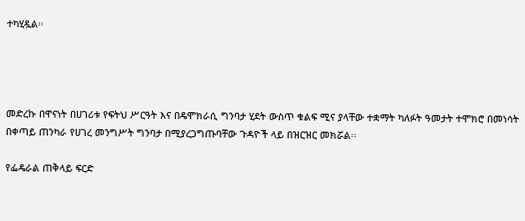ተካሂዷል።




መድረኩ በዋናነት በሀገሪቱ የፍትህ ሥርዓት እና በዴሞክራሲ ግንባታ ሂደት ውስጥ ቁልፍ ሚና ያላቸው ተቋማት ካለፉት ዓመታት ተሞክሮ በመነሳት በቀጣይ ጠንካራ የሀገረ መንግሥት ግንባታ በሚያረጋግጡባቸው ጉዳዮች ላይ በዝርዝር መክሯል፡፡

የፌዴራል ጠቅላይ ፍርድ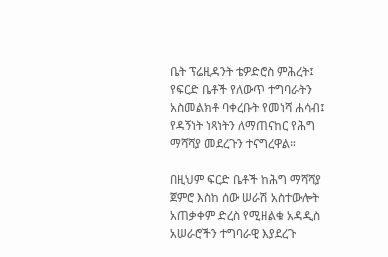ቤት ፕሬዚዳንት ቴዎድሮስ ምሕረት፤ የፍርድ ቤቶች የለውጥ ተግባራትን አስመልክቶ ባቀረቡት የመነሻ ሐሳብ፤ የዳኝነት ነጻነትን ለማጠናከር የሕግ ማሻሻያ መደረጉን ተናግረዋል።

በዚህም ፍርድ ቤቶች ከሕግ ማሻሻያ ጀምሮ እስከ ሰው ሠራሽ አስተውሎት አጠቃቀም ድረስ የሚዘልቁ አዳዲስ አሠራሮችን ተግባራዊ እያደረጉ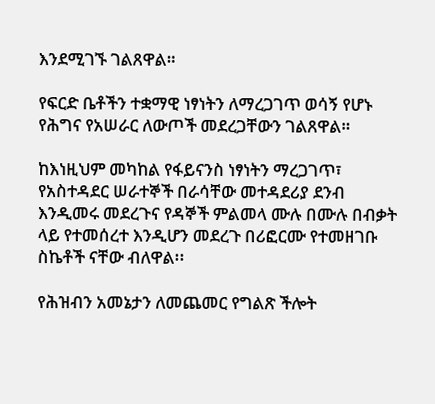እንደሚገኙ ገልጸዋል።

የፍርድ ቤቶችን ተቋማዊ ነፃነትን ለማረጋገጥ ወሳኝ የሆኑ የሕግና የአሠራር ለውጦች መደረጋቸውን ገልጸዋል።

ከእነዚህም መካከል የፋይናንስ ነፃነትን ማረጋገጥ፣ የአስተዳደር ሠራተኞች በራሳቸው መተዳደሪያ ደንብ እንዲመሩ መደረጉና የዳኞች ምልመላ ሙሉ በሙሉ በብቃት ላይ የተመሰረተ እንዲሆን መደረጉ በሪፎርሙ የተመዘገቡ ስኬቶች ናቸው ብለዋል፡፡

የሕዝብን አመኔታን ለመጨመር የግልጽ ችሎት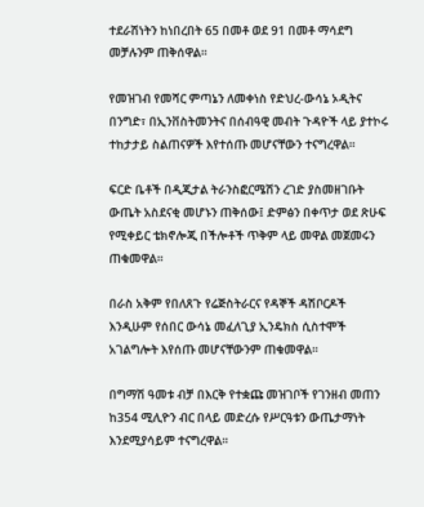ተደራሽነትን ከነበረበት 65 በመቶ ወደ 91 በመቶ ማሳደግ መቻሉንም ጠቅሰዋል፡፡

የመዝገብ የመሻር ምጣኔን ለመቀነስ የድህረ-ውሳኔ ኦዲትና በንግድ፣ በኢንቨስትመንትና በሰብዓዊ መብት ጉዳዮች ላይ ያተኮሩ ተከታታይ ስልጠናዎች እየተሰጡ መሆናቸውን ተናግረዋል፡፡

ፍርድ ቤቶች በዲጂታል ትራንስፎርሜሽን ረገድ ያስመዘገቡት ውጤት አስደናቂ መሆኑን ጠቅሰው፤ ድምፅን በቀጥታ ወደ ጽሁፍ የሚቀይር ቴክኖሎጂ በችሎቶች ጥቅም ላይ መዋል መጀመሩን ጠቁመዋል።

በራስ አቅም የበለጸጉ የሬጅስትራርና የዳኞች ዳሽቦርዶች እንዲሁም የሰበር ውሳኔ መፈለጊያ ኢንዴክስ ሲስተሞች አገልግሎት እየሰጡ መሆናቸውንም ጠቁመዋል፡፡

በግማሽ ዓመቱ ብቻ በእርቅ የተቋጩ መዝገቦች የገንዘብ መጠን ከ354 ሚሊዮን ብር በላይ መድረሱ የሥርዓቱን ውጤታማነት እንደሚያሳይም ተናግረዋል፡፡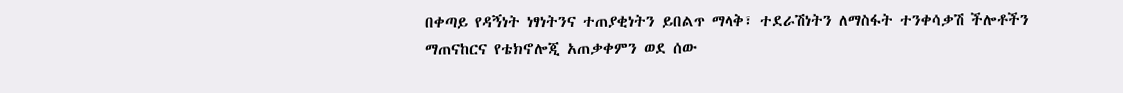በቀጣይ የዳኝነት ነፃነትንና ተጠያቂነትን ይበልጥ ማላቅ፣ ተደራሽነትን ለማስፋት ተንቀሳቃሽ ችሎቶችን ማጠናከርና የቴክኖሎጂ አጠቃቀምን ወደ ሰው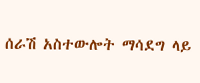ሰራሽ አስተውሎት ማሳደግ ላይ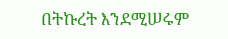በትኩረት እንደሚሠሩም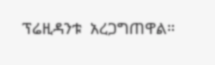ፕሬዚዳንቱ  አረጋግጠዋል።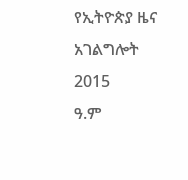የኢትዮጵያ ዜና አገልግሎት
2015
ዓ.ም